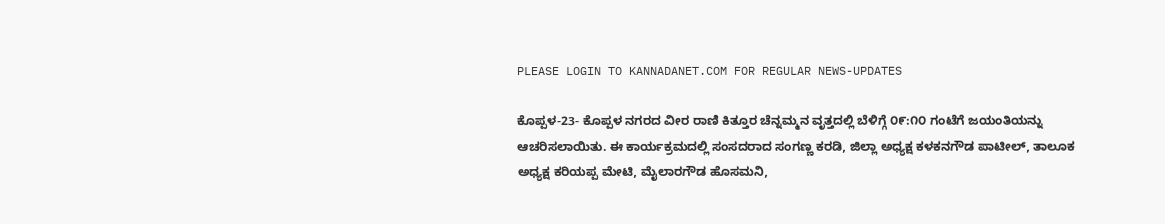PLEASE LOGIN TO KANNADANET.COM FOR REGULAR NEWS-UPDATES

ಕೊಪ್ಪಳ-23- ಕೊಪ್ಪಳ ನಗರದ ವೀರ ರಾಣಿ ಕಿತ್ತೂರ ಚೆನ್ನಮ್ಮನ ವೃತ್ತದಲ್ಲಿ ಬೆಳಿಗ್ಗೆ ೦೯:೧೦ ಗಂಟೆಗೆ ಜಯಂತಿಯನ್ನು ಆಚರಿಸಲಾಯಿತು. ಈ ಕಾರ್ಯಕ್ರಮದಲ್ಲಿ ಸಂಸದರಾದ ಸಂಗಣ್ಣ ಕರಡಿ, ಜಿಲ್ಲಾ ಅಧ್ಯಕ್ಷ ಕಳಕನಗೌಡ ಪಾಟೀಲ್, ತಾಲೂಕ ಅಧ್ಯಕ್ಷ ಕರಿಯಪ್ಪ ಮೇಟಿ, ಮೈಲಾರಗೌಡ ಹೊಸಮನಿ,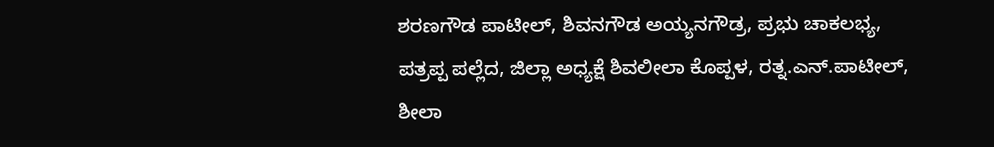ಶರಣಗೌಡ ಪಾಟೀಲ್, ಶಿವನಗೌಡ ಅಯ್ಯನಗೌಡ್ರ, ಪ್ರಭು ಚಾಕಲಭ್ಯ, ಪತ್ರಪ್ಪ ಪಲ್ಲೆದ, ಜಿಲ್ಲಾ ಅಧ್ಯಕ್ಷೆ ಶಿವಲೀಲಾ ಕೊಪ್ಪಳ, ರತ್ನ.ಎನ್.ಪಾಟೀಲ್, ಶೀಲಾ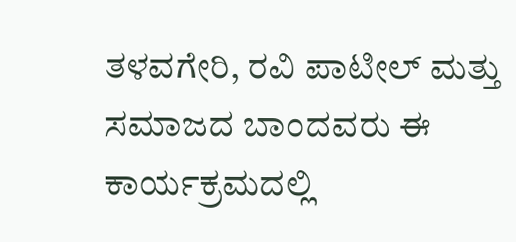ತಳವಗೇರಿ, ರವಿ ಪಾಟೀಲ್ ಮತ್ತು ಸಮಾಜದ ಬಾಂದವರು ಈ ಕಾರ್ಯಕ್ರಮದಲ್ಲಿ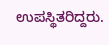ಉಪಸ್ಥಿತರಿದ್ದರು.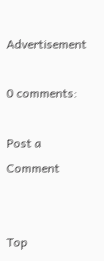Advertisement

0 comments:

Post a Comment


Top